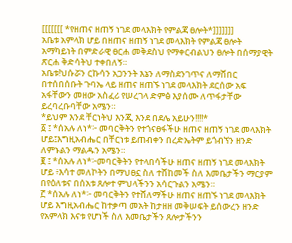[[[[[[[ *የዘጠና ዘጠኝ ነገደ መላእክት የምልጃ ፀሎት*]]]]]]]
አቤቱ አምላክ ሆይ በዘጠና ዘጠኝ ነገደ መላእክት የምልጃ ፀሎት አማካይነት በምድራዊ ፀርሐ መቅደስህ የማቀርብልህን ፀሎት በሰማያዊት ጽርሐ ቅድሳትህ ተቀበለኝ።
አቤቱ!ህሱሯን ርኩሳን አጋንንት እኔን ለማስደንገጥና ለማሸበር በተሰበሰቡት ጉባኤ ላይ ዘጠና ዘጠኙ ነገደ መላእክት ደርሰው አፍ አፋቸውን መዘው አስፈሪ የሠረገላ ድምፅ እያሰሙ ለጥፋታቸው ይረባረቡባቸው አሜን።
*ይህም እንደ ቸርነትህ እንጂ እንደ በደሌ አይሁን!!!!*
፩ ፤ *ሰአሉ ለነ*፦ መባርቅትን የተጎናፀፋችሁ ዘጠና ዘጠኝ ነገደ መላእክት ሆይ፤እግዚአብሔር በቸርነቱ ይጠብቀን በረድኤትም ይጎብኘን ዘንድ ለምኑልን ማልዱን አሜን።
፪ ፤ *ሰአሉ ለነ*፦መባርቅትን የተላበሳችሁ ዘጠና ዘጠኝ ነገደ መላእክት ሆይ ፥እሳተ መለኮትን በማህፀኗ ስለ ተሸከመች ስለ እመቤታችን ማርያም በየዕለቱና በሰአቱ ጸሎተ ምህላችንን አሳርጉልን አሜን።
፫ *ሰአሉ ለነ*፦ መባርቅትን የተሸለማችሁ ዘጠና ዘጠኙ ነገደ መላእክት ሆይ እግዚአብሔር ከተቃጣ መአት ከታዘዘ መቅሠፍት ይሰውረን ዘንድ የአምላክ እናቱ የሆነች ስለ እመቤታችን ጸሎታችንን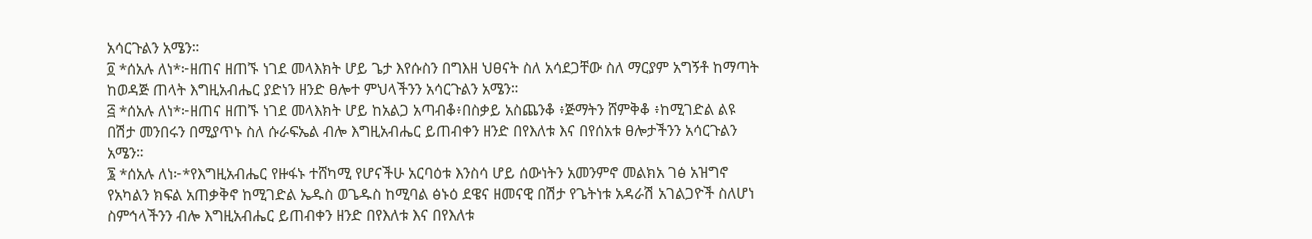አሳርጉልን አሜን።
፬ *ሰአሉ ለነ*፦ዘጠና ዘጠኙ ነገደ መላእክት ሆይ ጌታ እየሱስን በግእዘ ህፀናት ስለ አሳደጋቸው ስለ ማርያም አግኝቶ ከማጣት ከወዳጅ ጠላት እግዚአብሔር ያድነን ዘንድ ፀሎተ ምህላችንን አሳርጉልን አሜን።
፭ *ሰአሉ ለነ*፦ዘጠና ዘጠኙ ነገደ መላእክት ሆይ ከአልጋ አጣብቆ፥በስቃይ አስጨንቆ ፥ጅማትን ሸምቅቆ ፥ከሚገድል ልዩ በሽታ መንበሩን በሚያጥኑ ስለ ሱራፍኤል ብሎ እግዚአብሔር ይጠብቀን ዘንድ በየእለቱ እና በየሰአቱ ፀሎታችንን አሳርጉልን አሜን።
፮ *ሰአሉ ለነ፦*የእግዚአብሔር የዙፋኑ ተሸካሚ የሆናችሁ አርባዕቱ እንስሳ ሆይ ሰውነትን አመንምኖ መልክአ ገፅ አዝግኖ የአካልን ክፍል አጠቃቅኖ ከሚገድል ኤዱስ ወጌዱስ ከሚባል ፅኑዕ ደዌና ዘመናዊ በሽታ የጌትነቱ አዳራሽ አገልጋዮች ስለሆነ ስምኅላችንን ብሎ እግዚአብሔር ይጠብቀን ዘንድ በየእለቱ እና በየእለቱ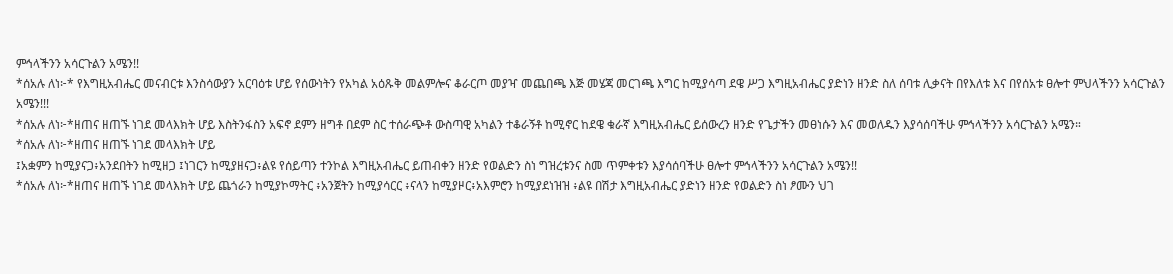ምኅላችንን አሳርጉልን አሜን!!
*ሰአሉ ለነ፦* የእግዚአብሔር መናብርቱ እንስሳውያን አርባዕቱ ሆይ የሰውነትን የአካል አዕጹቅ መልምሎና ቆራርጦ መያዣ መጨበጫ እጅ መሄጃ መርገጫ እግር ከሚያሳጣ ደዌ ሥጋ እግዚአብሔር ያድነን ዘንድ ስለ ሰባቱ ሊቃናት በየእለቱ እና በየሰአቱ ፀሎተ ምህላችንን አሳርጉልን አሜን!!!
*ሰአሉ ለነ፦*ዘጠና ዘጠኙ ነገደ መላእክት ሆይ እስትንፋስን አፍኖ ደምን ዘግቶ በደም ስር ተሰራጭቶ ውስጣዊ አካልን ተቆራኝቶ ከሚኖር ከደዌ ቁራኛ እግዚአብሔር ይሰውረን ዘንድ የጌታችን መፀነሱን እና መወለዱን እያሳሰባችሁ ምኅላችንን አሳርጉልን አሜን።
*ሰአሉ ለነ፦*ዘጠና ዘጠኙ ነገደ መላእክት ሆይ
፤አቋምን ከሚያናጋ፥አንደበትን ከሚዘጋ ፤ነገርን ከሚያዘናጋ፥ልዩ የሰይጣን ተንኮል እግዚአብሔር ይጠብቀን ዘንድ የወልድን ስነ ግዝረቱንና ስመ ጥምቀቱን እያሳሰባችሁ ፀሎተ ምኅላችንን አሳርጉልን አሜን!!
*ሰአሉ ለነ፦*ዘጠና ዘጠኙ ነገደ መላእክት ሆይ ጨጎራን ከሚያኮማትር ፥አንጀትን ከሚያሳርር ፥ናላን ከሚያዞር፥አእምሮን ከሚያደነዝዝ ፥ልዩ በሽታ እግዚአብሔር ያድነን ዘንድ የወልድን ስነ ፆሙን ህገ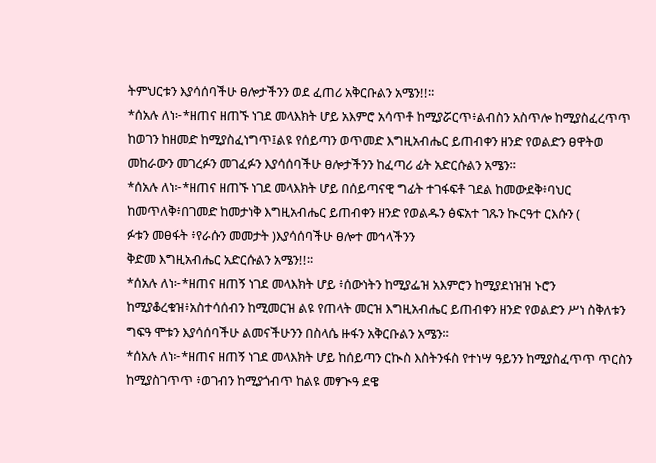ትምህርቱን እያሳሰባችሁ ፀሎታችንን ወደ ፈጠሪ አቅርቡልን አሜን!!።
*ሰአሉ ለነ፦*ዘጠና ዘጠኙ ነገደ መላእክት ሆይ አእምሮ አሳጥቶ ከሚያሯርጥ፥ልብስን አስጥሎ ከሚያስፈረጥጥ ከወገን ከዘመድ ከሚያስፈነግጥ፤ልዩ የሰይጣን ወጥመድ እግዚአብሔር ይጠብቀን ዘንድ የወልድን ፀዋትወ መከራውን መገረፉን መገፈፉን እያሳሰባችሁ ፀሎታችንን ከፈጣሪ ፊት አድርሱልን አሜን።
*ሰአሉ ለነ፦*ዘጠና ዘጠኙ ነገደ መላእክት ሆይ በሰይጣናዊ ግፊት ተገፋፍቶ ገደል ከመውደቅ፥ባህር ከመጥለቅ፥በገመድ ከመታነቅ እግዚአብሔር ይጠብቀን ዘንድ የወልዱን ፅፍአተ ገጹን ኲርዓተ ርእሱን (
ፉቱን መፀፋት ፥የራሱን መመታት )እያሳሰባችሁ ፀሎተ መኅላችንን
ቅድመ እግዚአብሔር አድርሱልን አሜን!!።
*ሰአሉ ለነ፦*ዘጠና ዘጠኝ ነገደ መላእክት ሆይ ፥ሰውነትን ከሚያፌዝ አእምሮን ከሚያደነዝዝ ኑሮን ከሚያቆረቁዝ፥አስተሳሰብን ከሚመርዝ ልዩ የጠላት መርዝ እግዚአብሔር ይጠብቀን ዘንድ የወልድን ሥነ ስቅለቱን ግፍዓ ሞቱን እያሳሰባችሁ ልመናችሁንን በስላሴ ዙፋን አቅርቡልን አሜን።
*ሰአሉ ለነ፦*ዘጠና ዘጠኝ ነገደ መላእክት ሆይ ከሰይጣን ርኲስ እስትንፋስ የተነሣ ዓይንን ከሚያስፈጥጥ ጥርስን ከሚያስገጥጥ ፥ወገብን ከሚያጎብጥ ከልዩ መፃጒዓ ደዌ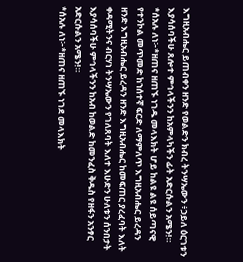እግዚአብሔር ይጠብቀን ዘንድ የወልድን ክብረ ትንሣኤውን ፥ኃይለ ዕርገቱን እያሳሰባችሁ ጸሎተ ምኅላችንን ከአምላካችን ፊት አድርሱልን አሜን!።
*ሰአሉ ለነ፦*ዘጠና ዘጠኙ ነገዱ መላእክት ሆይ ከልዩ ልዩ ሰይጣናዊ የተንኮል መጥመድ ከኀሰተኛ ፍርድ ለማምለጥ እግዚአብሔር ይረዳን ዘንድ እግዚአብሔር ይረዳን ዘንድ እግዚአብሔር ከመፍጠር ያረፈባት እለት ቀዳሚትንና ብርሃነ ትንሣኤውን የገለጸባት እለተ እሁድን ሁለቱን ሰንበታት እያሳሰባችሁ ምኅላችንን ከአብ ከወልድ ከመንፈስ ቅዱስ የዘፋን አንፃር አድርሱልን አሜን!።
*ሰአሉ ለነ፦*ዘጠና ዘጠኙ ነገደ መላእክት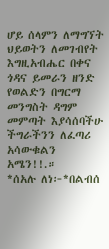ሆይ ሰላምን ለማግኘት ህይወትን ለመገብየት እግዚአብሔር በቀና ጎዳና ይመራን ዘንድ የወልድን በግርማ መንግስት ዳግም መምጣት እያሳሰባችሁ ችግራችንን ለፈጣሪ አሳውቁልን አሜን!!.።
*ሰአሉ ለነ፦*በልብሰ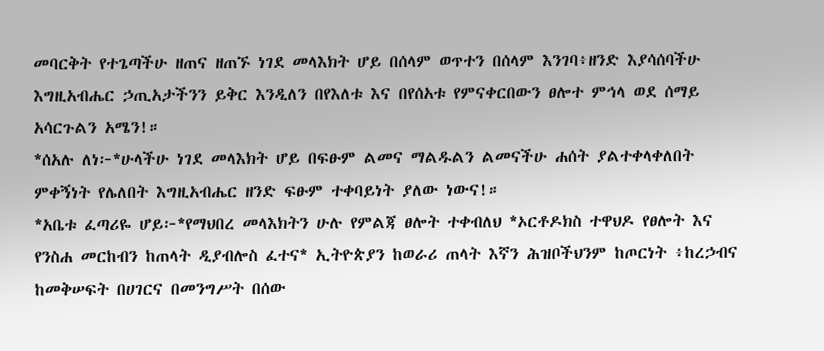መባርቅት የተጌጣችሁ ዘጠና ዘጠኙ ነገደ መላእክት ሆይ በሰላም ወጥተን በሰላም እንገባ፥ዘንድ እያሳሰባችሁ እግዚአብሔር ኃጢአታችንን ይቅር እንዲለን በየእለቱ እና በየሰአቱ የምናቀርበውን ፀሎተ ምኅላ ወደ ሰማይ አሳርጉልን አሜን!።
*ሰአሉ ለነ፦*ሁላችሁ ነገደ መላእክት ሆይ በፍፁም ልመና ማልዱልን ልመናችሁ ሐሰት ያልተቀላቀለበት ምቀኝነት የሌለበት እግዚአብሔር ዘንድ ፍፁም ተቀባይነት ያለው ነውና!።
*አቤቱ ፈጣሪዬ ሆይ፦*የማህበረ መላእክትን ሁሉ የምልጃ ፀሎት ተቀብለህ *ኦርቶዶክስ ተዋህዶ የፀሎት እና የንስሐ መርከብን ከጠላት ዲያብሎስ ፈተና* ኢትዮጵያን ከወራሪ ጠላት እኛን ሕዝቦችህንም ከጦርነት ፥ከረኃብና ከመቅሠፍት በሀገርና በመንግሥት በሰው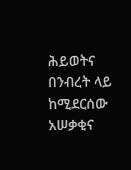ሕይወትና በንብረት ላይ ከሚደርሰው አሠቃቂና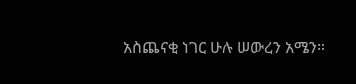አስጨናቂ ነገር ሁሉ ሠውረን አሜን።